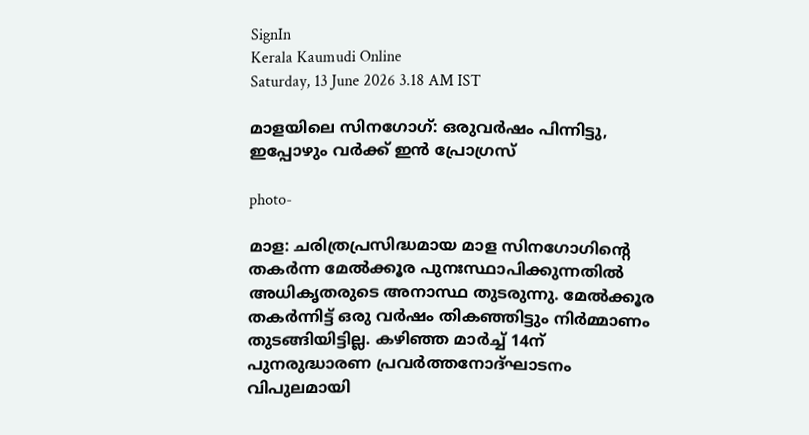SignIn
Kerala Kaumudi Online
Saturday, 13 June 2026 3.18 AM IST

മാളയിലെ സിനഗോഗ്: ഒരുവർഷം പിന്നിട്ടു, ഇപ്പോഴും വർക്ക് ഇൻ പ്രോഗ്രസ്

photo-

മാള: ചരിത്രപ്രസിദ്ധമായ മാള സിനഗോഗിന്റെ തകർന്ന മേൽക്കൂര പുനഃസ്ഥാപിക്കുന്നതിൽ അധികൃതരുടെ അനാസ്ഥ തുടരുന്നു. മേൽക്കൂര തകർന്നിട്ട് ഒരു വർഷം തികഞ്ഞിട്ടും നിർമ്മാണം തുടങ്ങിയിട്ടില്ല. കഴിഞ്ഞ മാർച്ച് 14ന് പുനരുദ്ധാരണ പ്രവർത്തനോദ്ഘാടനം വിപുലമായി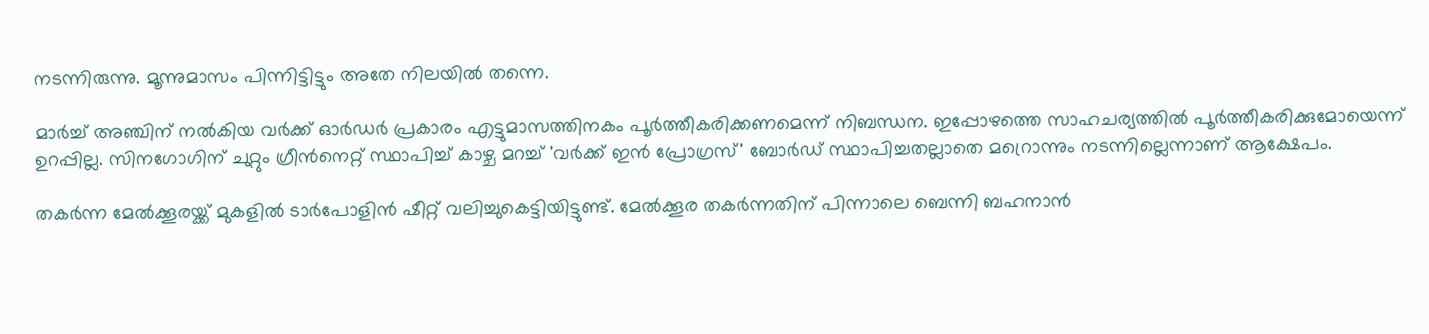നടന്നിരുന്നു. മൂന്നുമാസം പിന്നിട്ടിട്ടും അതേ നിലയിൽ തന്നെ.

മാർച്ച് അഞ്ചിന് നൽകിയ വർക്ക് ഓർഡർ പ്രകാരം എട്ടുമാസത്തിനകം പൂർത്തീകരിക്കണമെന്ന് നിബന്ധന. ഇപ്പോഴത്തെ സാഹചര്യത്തിൽ പൂർത്തീകരിക്കുമോയെന്ന് ഉറപ്പില്ല. സിനഗോഗിന് ചുറ്റും ഗ്രീൻനെറ്റ് സ്ഥാപിച്ച് കാഴ്ച മറച്ച് 'വർക്ക് ഇൻ പ്രോഗ്രസ്' ബോർഡ് സ്ഥാപിച്ചതല്ലാതെ മറ്രൊന്നും നടന്നില്ലെന്നാണ് ആക്ഷേപം.

തകർന്ന മേൽക്കൂരയ്ക്ക് മുകളിൽ ടാർപോളിൻ ഷീറ്റ് വലിച്ചുകെട്ടിയിട്ടുണ്ട്. മേൽക്കൂര തകർന്നതിന് പിന്നാലെ ബെന്നി ബഹനാൻ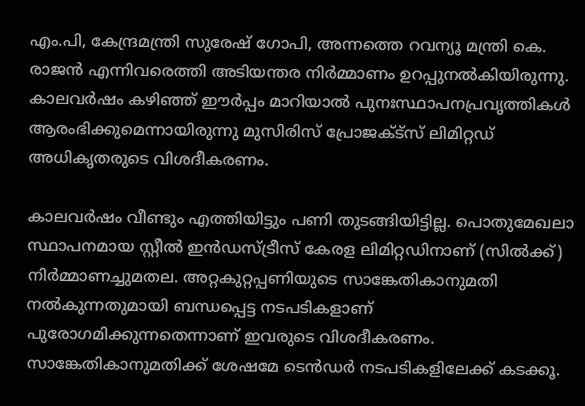എം.പി, കേന്ദ്രമന്ത്രി സുരേഷ് ഗോപി, അന്നത്തെ റവന്യൂ മന്ത്രി കെ. രാജൻ എന്നിവരെത്തി അടിയന്തര നിർമ്മാണം ഉറപ്പുനൽകിയിരുന്നു. കാലവർഷം കഴിഞ്ഞ് ഈർപ്പം മാറിയാൽ പുനഃസ്ഥാപനപ്രവൃത്തികൾ ആരംഭിക്കുമെന്നായിരുന്നു മുസിരിസ് പ്രോജക്ട്‌സ് ലിമിറ്റഡ് അധികൃതരുടെ വിശദീകരണം.

കാലവർഷം വീണ്ടും എത്തിയിട്ടും പണി തുടങ്ങിയിട്ടില്ല. പൊതുമേഖലാ സ്ഥാപനമായ സ്റ്റീൽ ഇൻഡസ്ട്രീസ് കേരള ലിമിറ്റഡിനാണ് (സിൽക്ക്) നിർമ്മാണച്ചുമതല. അറ്റകുറ്റപ്പണിയുടെ സാങ്കേതികാനുമതി നൽകുന്നതുമായി ബന്ധപ്പെട്ട നടപടികളാണ് പുരോഗമിക്കുന്നതെന്നാണ് ഇവരുടെ വിശദീകരണം. സാങ്കേതികാനുമതിക്ക് ശേഷമേ ടെൻഡർ നടപടികളിലേക്ക് കടക്കൂ.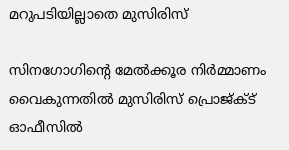മറുപടിയില്ലാതെ മുസിരിസ്

സിനഗോഗിന്റെ മേൽക്കൂര നിർമ്മാണം വൈകുന്നതിൽ മുസിരിസ് പ്രൊജ്ക്ട് ഓഫീസിൽ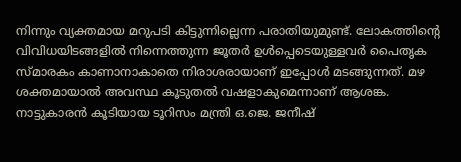നിന്നും വ്യക്തമായ മറുപടി കിട്ടുന്നില്ലെന്ന പരാതിയുമുണ്ട്. ലോകത്തിന്റെ വിവിധയിടങ്ങളിൽ നിന്നെത്തുന്ന ജൂതർ ഉൾപ്പെടെയുള്ളവർ പൈതൃക സ്മാരകം കാണാനാകാതെ നിരാശരായാണ് ഇപ്പോൾ മടങ്ങുന്നത്. മഴ ശക്തമായാൽ അവസ്ഥ കൂടുതൽ വഷളാകുമെന്നാണ് ആശങ്ക. നാട്ടുകാരൻ കൂടിയായ ടൂറിസം മന്ത്രി ഒ.ജെ. ജനീഷ്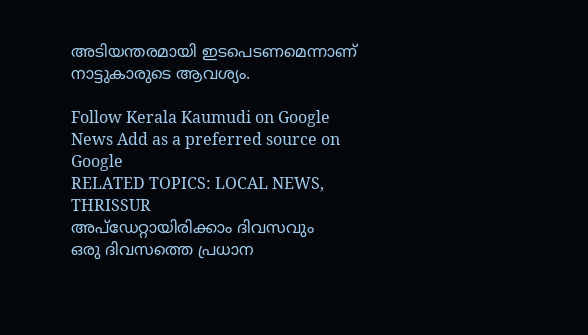അടിയന്തരമായി ഇടപെടണമെന്നാണ് നാട്ടുകാരുടെ ആവശ്യം.

Follow Kerala Kaumudi on Google News Add as a preferred source on Google
RELATED TOPICS: LOCAL NEWS, THRISSUR
അപ്ഡേറ്റായിരിക്കാം ദിവസവും
ഒരു ദിവസത്തെ പ്രധാന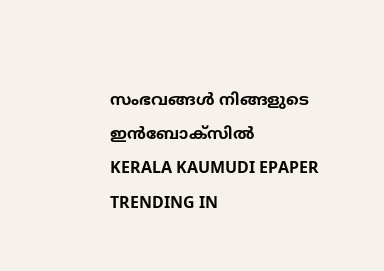സംഭവങ്ങൾ നിങ്ങളുടെ ഇൻബോക്സിൽ
KERALA KAUMUDI EPAPER
TRENDING IN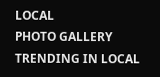LOCAL
PHOTO GALLERY
TRENDING IN LOCAL